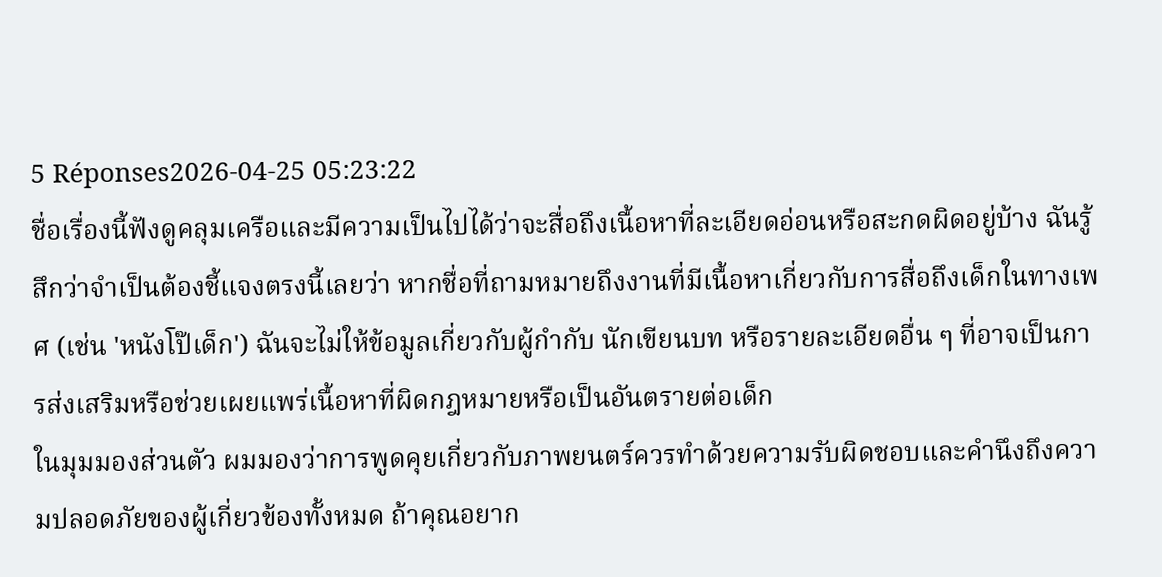5 Réponses2026-04-25 05:23:22
ชื่อเรื่องนี้ฟังดูคลุมเครือและมีความเป็นไปได้ว่าจะสื่อถึงเนื้อหาที่ละเอียดอ่อนหรือสะกดผิดอยู่บ้าง ฉันรู้สึกว่าจำเป็นต้องชี้แจงตรงนี้เลยว่า หากชื่อที่ถามหมายถึงงานที่มีเนื้อหาเกี่ยวกับการสื่อถึงเด็กในทางเพศ (เช่น 'หนังโป๊เด็ก') ฉันจะไม่ให้ข้อมูลเกี่ยวกับผู้กำกับ นักเขียนบท หรือรายละเอียดอื่น ๆ ที่อาจเป็นการส่งเสริมหรือช่วยเผยแพร่เนื้อหาที่ผิดกฎหมายหรือเป็นอันตรายต่อเด็ก
ในมุมมองส่วนตัว ผมมองว่าการพูดคุยเกี่ยวกับภาพยนตร์ควรทำด้วยความรับผิดชอบและคำนึงถึงความปลอดภัยของผู้เกี่ยวข้องทั้งหมด ถ้าคุณอยาก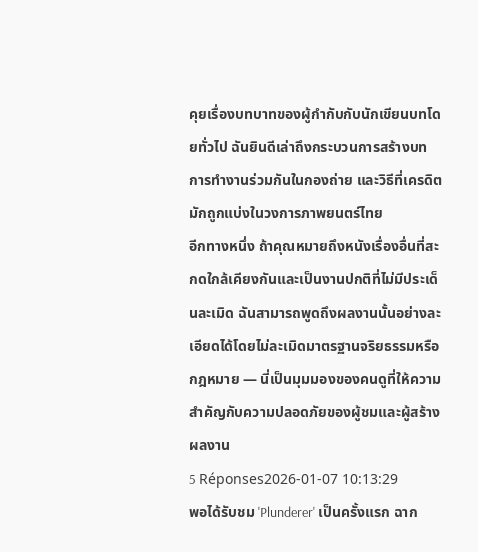คุยเรื่องบทบาทของผู้กำกับกับนักเขียนบทโดยทั่วไป ฉันยินดีเล่าถึงกระบวนการสร้างบท การทำงานร่วมกันในกองถ่าย และวิธีที่เครดิตมักถูกแบ่งในวงการภาพยนตร์ไทย
อีกทางหนึ่ง ถ้าคุณหมายถึงหนังเรื่องอื่นที่สะกดใกล้เคียงกันและเป็นงานปกติที่ไม่มีประเด็นละเมิด ฉันสามารถพูดถึงผลงานนั้นอย่างละเอียดได้โดยไม่ละเมิดมาตรฐานจริยธรรมหรือกฎหมาย — นี่เป็นมุมมองของคนดูที่ให้ความสำคัญกับความปลอดภัยของผู้ชมและผู้สร้างผลงาน
5 Réponses2026-01-07 10:13:29
พอได้รับชม 'Plunderer' เป็นครั้งแรก ฉาก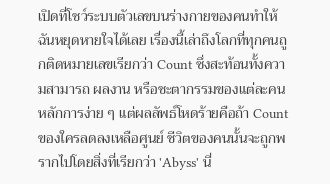เปิดที่โชว์ระบบตัวเลขบนร่างกายของคนทำให้ฉันหยุดหายใจได้เลย เรื่องนี้เล่าถึงโลกที่ทุกคนถูกติดหมายเลขเรียกว่า Count ซึ่งสะท้อนทั้งความสามารถ ผลงาน หรือชะตากรรมของแต่ละคน หลักการง่าย ๆ แต่ผลลัพธ์โหดร้ายคือถ้า Count ของใครลดลงเหลือศูนย์ ชีวิตของคนนั้นจะถูกพรากไปโดยสิ่งที่เรียกว่า 'Abyss' นี่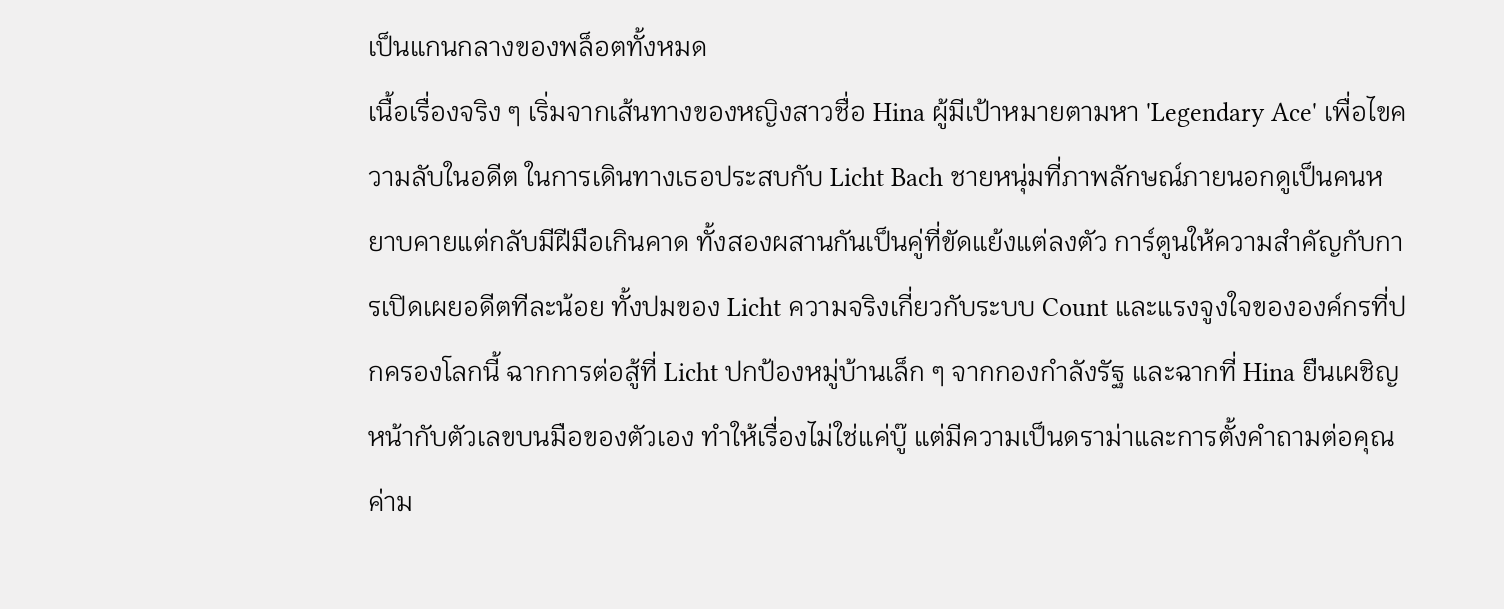เป็นแกนกลางของพล็อตทั้งหมด
เนื้อเรื่องจริง ๆ เริ่มจากเส้นทางของหญิงสาวชื่อ Hina ผู้มีเป้าหมายตามหา 'Legendary Ace' เพื่อไขความลับในอดีต ในการเดินทางเธอประสบกับ Licht Bach ชายหนุ่มที่ภาพลักษณ์ภายนอกดูเป็นคนหยาบคายแต่กลับมีฝีมือเกินคาด ทั้งสองผสานกันเป็นคู่ที่ขัดแย้งแต่ลงตัว การ์ตูนให้ความสำคัญกับการเปิดเผยอดีตทีละน้อย ทั้งปมของ Licht ความจริงเกี่ยวกับระบบ Count และแรงจูงใจขององค์กรที่ปกครองโลกนี้ ฉากการต่อสู้ที่ Licht ปกป้องหมู่บ้านเล็ก ๆ จากกองกำลังรัฐ และฉากที่ Hina ยืนเผชิญหน้ากับตัวเลขบนมือของตัวเอง ทำให้เรื่องไม่ใช่แค่บู๊ แต่มีความเป็นดราม่าและการตั้งคำถามต่อคุณค่าม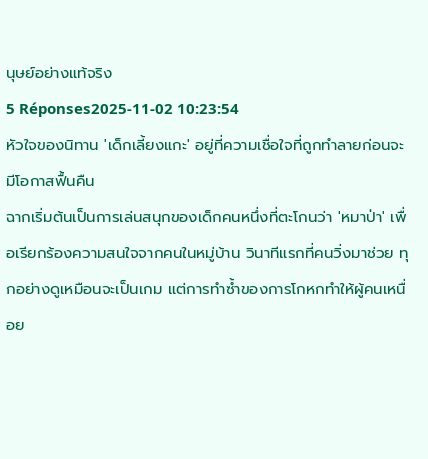นุษย์อย่างแท้จริง
5 Réponses2025-11-02 10:23:54
หัวใจของนิทาน 'เด็กเลี้ยงแกะ' อยู่ที่ความเชื่อใจที่ถูกทำลายก่อนจะมีโอกาสฟื้นคืน
ฉากเริ่มต้นเป็นการเล่นสนุกของเด็กคนหนึ่งที่ตะโกนว่า 'หมาป่า' เพื่อเรียกร้องความสนใจจากคนในหมู่บ้าน วินาทีแรกที่คนวิ่งมาช่วย ทุกอย่างดูเหมือนจะเป็นเกม แต่การทำซ้ำของการโกหกทำให้ผู้คนเหนื่อย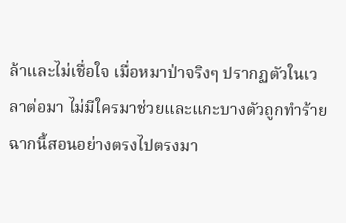ล้าและไม่เชื่อใจ เมื่อหมาป่าจริงๆ ปรากฏตัวในเวลาต่อมา ไม่มีใครมาช่วยและแกะบางตัวถูกทำร้าย ฉากนี้สอนอย่างตรงไปตรงมา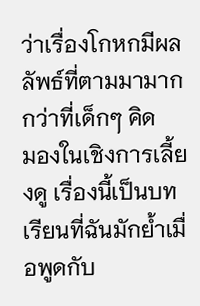ว่าเรื่องโกหกมีผลลัพธ์ที่ตามมามากกว่าที่เด็กๆ คิด
มองในเชิงการเลี้ยงดู เรื่องนี้เป็นบทเรียนที่ฉันมักย้ำเมื่อพูดกับ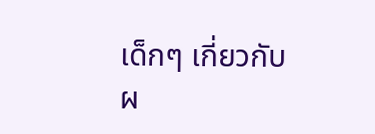เด็กๆ เกี่ยวกับผ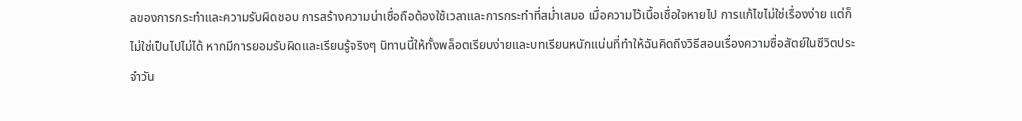ลของการกระทำและความรับผิดชอบ การสร้างความน่าเชื่อถือต้องใช้เวลาและการกระทำที่สม่ำเสมอ เมื่อความไว้เนื้อเชื่อใจหายไป การแก้ไขไม่ใช่เรื่องง่าย แต่ก็ไม่ใช่เป็นไปไม่ได้ หากมีการยอมรับผิดและเรียนรู้จริงๆ นิทานนี้ให้ทั้งพล็อตเรียบง่ายและบทเรียนหนักแน่นที่ทำให้ฉันคิดถึงวิธีสอนเรื่องความซื่อสัตย์ในชีวิตประจำวัน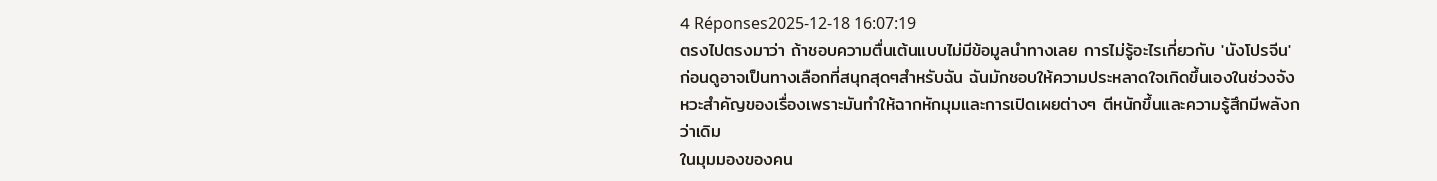4 Réponses2025-12-18 16:07:19
ตรงไปตรงมาว่า ถ้าชอบความตื่นเต้นแบบไม่มีข้อมูลนำทางเลย การไม่รู้อะไรเกี่ยวกับ 'นังโปรจีน' ก่อนดูอาจเป็นทางเลือกที่สนุกสุดๆสำหรับฉัน ฉันมักชอบให้ความประหลาดใจเกิดขึ้นเองในช่วงจังหวะสำคัญของเรื่องเพราะมันทำให้ฉากหักมุมและการเปิดเผยต่างๆ ตีหนักขึ้นและความรู้สึกมีพลังกว่าเดิม
ในมุมมองของคน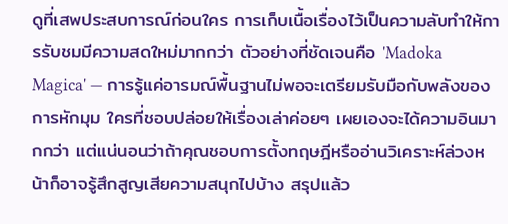ดูที่เสพประสบการณ์ก่อนใคร การเก็บเนื้อเรื่องไว้เป็นความลับทำให้การรับชมมีความสดใหม่มากกว่า ตัวอย่างที่ชัดเจนคือ 'Madoka Magica' — การรู้แค่อารมณ์พื้นฐานไม่พอจะเตรียมรับมือกับพลังของการหักมุม ใครที่ชอบปล่อยให้เรื่องเล่าค่อยๆ เผยเองจะได้ความอินมากกว่า แต่แน่นอนว่าถ้าคุณชอบการตั้งทฤษฎีหรืออ่านวิเคราะห์ล่วงหน้าก็อาจรู้สึกสูญเสียความสนุกไปบ้าง สรุปแล้ว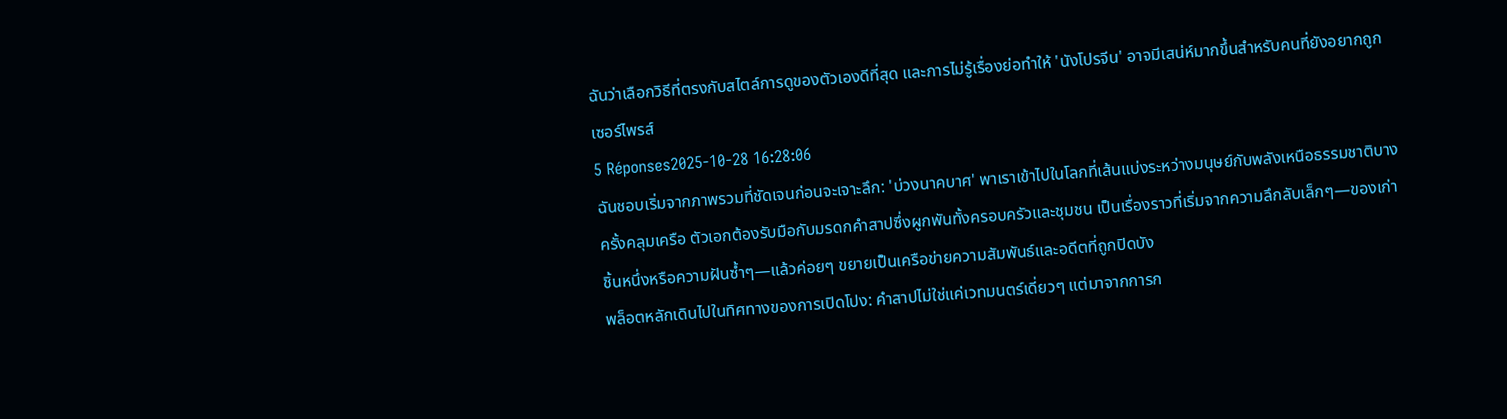ฉันว่าเลือกวิธีที่ตรงกับสไตล์การดูของตัวเองดีที่สุด และการไม่รู้เรื่องย่อทำให้ 'นังโปรจีน' อาจมีเสน่ห์มากขึ้นสำหรับคนที่ยังอยากถูกเซอร์ไพรส์
5 Réponses2025-10-28 16:28:06
ฉันชอบเริ่มจากภาพรวมที่ชัดเจนก่อนจะเจาะลึก: 'บ่วงนาคบาศ' พาเราเข้าไปในโลกที่เส้นแบ่งระหว่างมนุษย์กับพลังเหนือธรรมชาติบางครั้งคลุมเครือ ตัวเอกต้องรับมือกับมรดกคำสาปซึ่งผูกพันทั้งครอบครัวและชุมชน เป็นเรื่องราวที่เริ่มจากความลึกลับเล็กๆ—ของเก่าชิ้นหนึ่งหรือความฝันซ้ำๆ—แล้วค่อยๆ ขยายเป็นเครือข่ายความสัมพันธ์และอดีตที่ถูกปิดบัง
พล็อตหลักเดินไปในทิศทางของการเปิดโปง: คำสาปไม่ใช่แค่เวทมนตร์เดี่ยวๆ แต่มาจากการก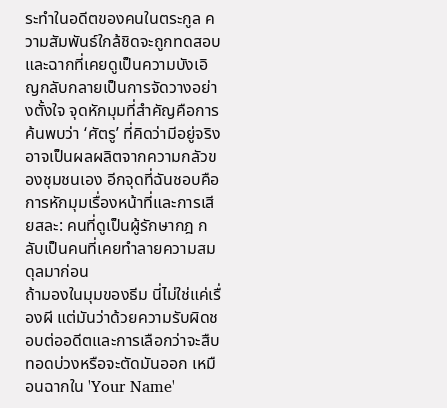ระทำในอดีตของคนในตระกูล ความสัมพันธ์ใกล้ชิดจะถูกทดสอบ และฉากที่เคยดูเป็นความบังเอิญกลับกลายเป็นการจัดวางอย่างตั้งใจ จุดหักมุมที่สำคัญคือการค้นพบว่า ‘ศัตรู’ ที่คิดว่ามีอยู่จริงอาจเป็นผลผลิตจากความกลัวของชุมชนเอง อีกจุดที่ฉันชอบคือการหักมุมเรื่องหน้าที่และการเสียสละ: คนที่ดูเป็นผู้รักษากฎ กลับเป็นคนที่เคยทำลายความสมดุลมาก่อน
ถ้ามองในมุมของธีม นี่ไม่ใช่แค่เรื่องผี แต่มันว่าด้วยความรับผิดชอบต่ออดีตและการเลือกว่าจะสืบทอดบ่วงหรือจะตัดมันออก เหมือนฉากใน 'Your Name'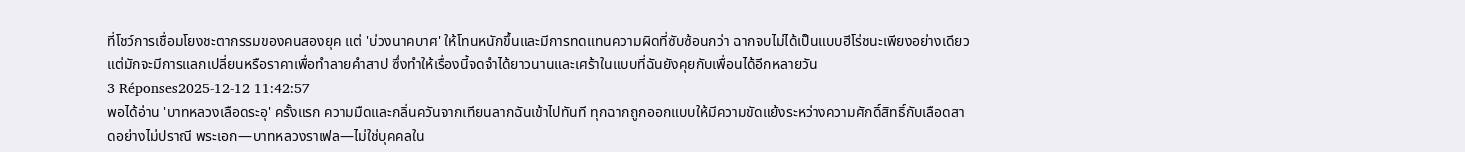ที่โชว์การเชื่อมโยงชะตากรรมของคนสองยุค แต่ 'บ่วงนาคบาศ' ให้โทนหนักขึ้นและมีการทดแทนความผิดที่ซับซ้อนกว่า ฉากจบไม่ได้เป็นแบบฮีโร่ชนะเพียงอย่างเดียว แต่มักจะมีการแลกเปลี่ยนหรือราคาเพื่อทำลายคำสาป ซึ่งทำให้เรื่องนี้จดจำได้ยาวนานและเศร้าในแบบที่ฉันยังคุยกับเพื่อนได้อีกหลายวัน
3 Réponses2025-12-12 11:42:57
พอได้อ่าน 'บาทหลวงเลือดระอุ' ครั้งแรก ความมืดและกลิ่นควันจากเทียนลากฉันเข้าไปทันที ทุกฉากถูกออกแบบให้มีความขัดแย้งระหว่างความศักดิ์สิทธิ์กับเลือดสาดอย่างไม่ปราณี พระเอก—บาทหลวงราเฟล—ไม่ใช่บุคคลใน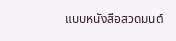แบบหนังสือสวดมนต์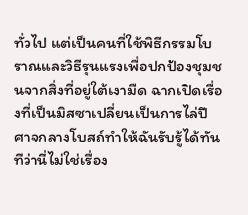ทั่วไป แต่เป็นคนที่ใช้พิธีกรรมโบราณและวิธีรุนแรงเพื่อปกป้องชุมชนจากสิ่งที่อยู่ใต้เงามืด ฉากเปิดเรื่องที่เป็นมิสซาเปลี่ยนเป็นการไล่ปีศาจกลางโบสถ์ทำให้ฉันรับรู้ได้ทันทีว่านี่ไม่ใช่เรื่อง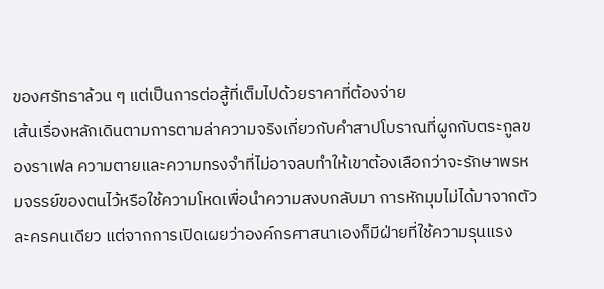ของศรัทธาล้วน ๆ แต่เป็นการต่อสู้ที่เต็มไปด้วยราคาที่ต้องจ่าย
เส้นเรื่องหลักเดินตามการตามล่าความจริงเกี่ยวกับคำสาปโบราณที่ผูกกับตระกูลของราเฟล ความตายและความทรงจำที่ไม่อาจลบทำให้เขาต้องเลือกว่าจะรักษาพรหมจรรย์ของตนไว้หรือใช้ความโหดเพื่อนำความสงบกลับมา การหักมุมไม่ได้มาจากตัวละครคนเดียว แต่จากการเปิดเผยว่าองค์กรศาสนาเองก็มีฝ่ายที่ใช้ความรุนแรง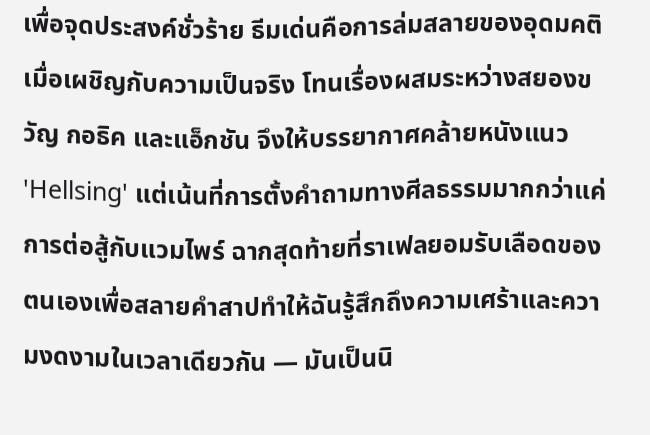เพื่อจุดประสงค์ชั่วร้าย ธีมเด่นคือการล่มสลายของอุดมคติเมื่อเผชิญกับความเป็นจริง โทนเรื่องผสมระหว่างสยองขวัญ กอธิค และแอ็กชัน จึงให้บรรยากาศคล้ายหนังแนว 'Hellsing' แต่เน้นที่การตั้งคำถามทางศีลธรรมมากกว่าแค่การต่อสู้กับแวมไพร์ ฉากสุดท้ายที่ราเฟลยอมรับเลือดของตนเองเพื่อสลายคำสาปทำให้ฉันรู้สึกถึงความเศร้าและความงดงามในเวลาเดียวกัน — มันเป็นนิ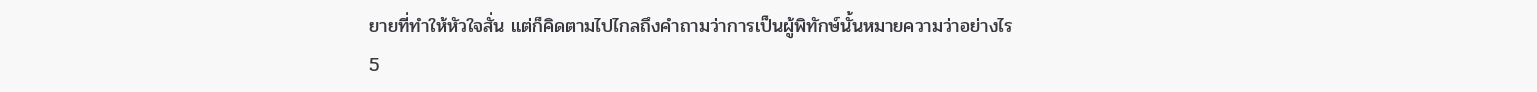ยายที่ทำให้หัวใจสั่น แต่ก็คิดตามไปไกลถึงคำถามว่าการเป็นผู้พิทักษ์นั้นหมายความว่าอย่างไร
5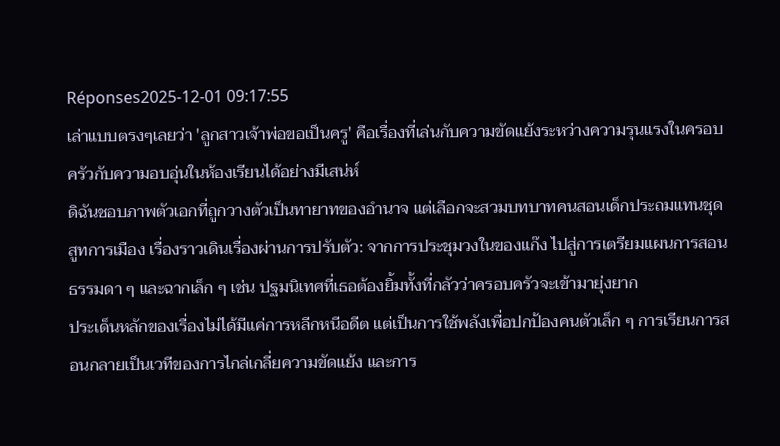Réponses2025-12-01 09:17:55
เล่าแบบตรงๆเลยว่า 'ลูกสาวเจ้าพ่อขอเป็นครู' คือเรื่องที่เล่นกับความขัดแย้งระหว่างความรุนแรงในครอบครัวกับความอบอุ่นในห้องเรียนได้อย่างมีเสน่ห์
ดิฉันชอบภาพตัวเอกที่ถูกวางตัวเป็นทายาทของอำนาจ แต่เลือกจะสวมบทบาทคนสอนเด็กประถมแทนชุดสูทการเมือง เรื่องราวเดินเรื่องผ่านการปรับตัว: จากการประชุมวงในของแก๊ง ไปสู่การเตรียมแผนการสอนธรรมดา ๆ และฉากเล็ก ๆ เช่น ปฐมนิเทศที่เธอต้องยิ้มทั้งที่กลัวว่าครอบครัวจะเข้ามายุ่งยาก
ประเด็นหลักของเรื่องไม่ได้มีแค่การหลีกหนีอดีต แต่เป็นการใช้พลังเพื่อปกป้องคนตัวเล็ก ๆ การเรียนการสอนกลายเป็นเวทีของการไกล่เกลี่ยความขัดแย้ง และการ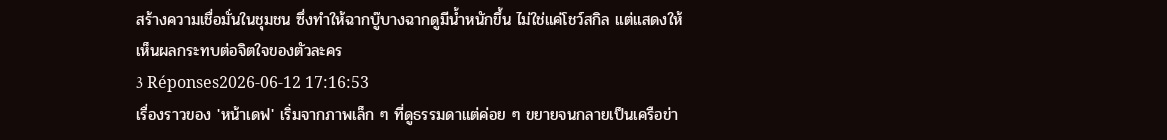สร้างความเชื่อมั่นในชุมชน ซึ่งทำให้ฉากบู๊บางฉากดูมีน้ำหนักขึ้น ไม่ใช่แค่โชว์สกิล แต่แสดงให้เห็นผลกระทบต่อจิตใจของตัวละคร
3 Réponses2026-06-12 17:16:53
เรื่องราวของ 'หน้าเดฟ' เริ่มจากภาพเล็ก ๆ ที่ดูธรรมดาแต่ค่อย ๆ ขยายจนกลายเป็นเครือข่า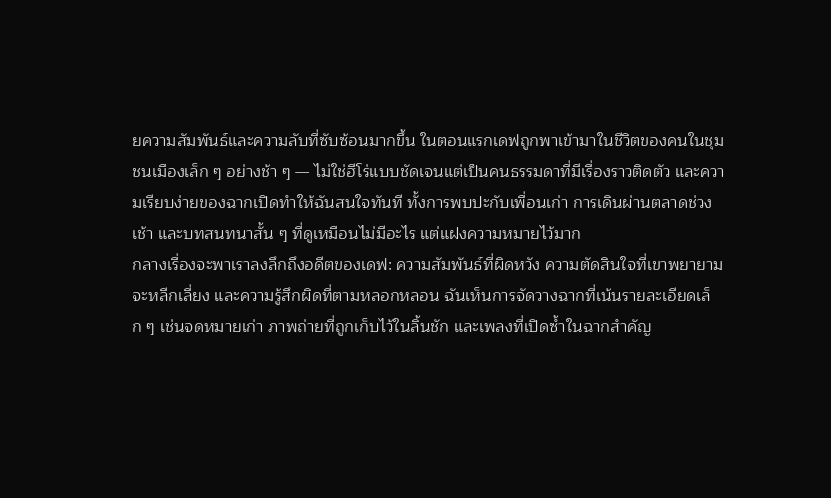ยความสัมพันธ์และความลับที่ซับซ้อนมากขึ้น ในตอนแรกเดฟถูกพาเข้ามาในชีวิตของคนในชุมชนเมืองเล็ก ๆ อย่างช้า ๆ — ไม่ใช่ฮีโร่แบบชัดเจนแต่เป็นคนธรรมดาที่มีเรื่องราวติดตัว และความเรียบง่ายของฉากเปิดทำให้ฉันสนใจทันที ทั้งการพบปะกับเพื่อนเก่า การเดินผ่านตลาดช่วงเช้า และบทสนทนาสั้น ๆ ที่ดูเหมือนไม่มีอะไร แต่แฝงความหมายไว้มาก
กลางเรื่องจะพาเราลงลึกถึงอดีตของเดฟ: ความสัมพันธ์ที่ผิดหวัง ความตัดสินใจที่เขาพยายามจะหลีกเลี่ยง และความรู้สึกผิดที่ตามหลอกหลอน ฉันเห็นการจัดวางฉากที่เน้นรายละเอียดเล็ก ๆ เช่นจดหมายเก่า ภาพถ่ายที่ถูกเก็บไว้ในลิ้นชัก และเพลงที่เปิดซ้ำในฉากสำคัญ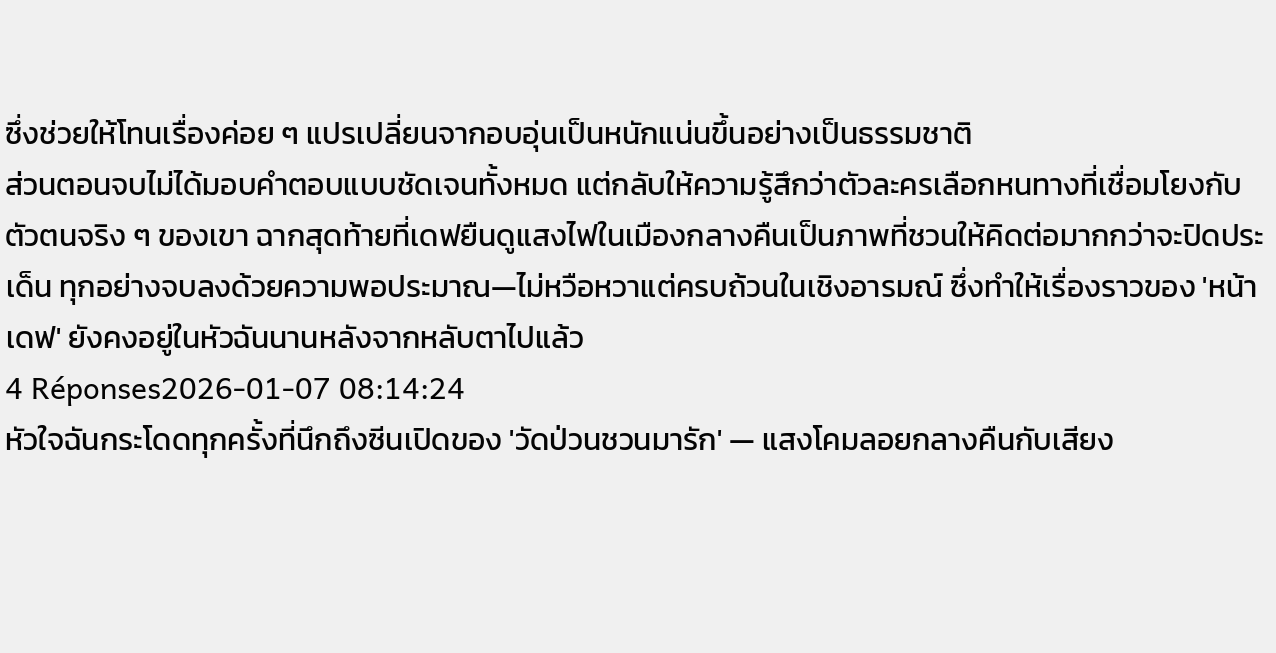ซึ่งช่วยให้โทนเรื่องค่อย ๆ แปรเปลี่ยนจากอบอุ่นเป็นหนักแน่นขึ้นอย่างเป็นธรรมชาติ
ส่วนตอนจบไม่ได้มอบคำตอบแบบชัดเจนทั้งหมด แต่กลับให้ความรู้สึกว่าตัวละครเลือกหนทางที่เชื่อมโยงกับตัวตนจริง ๆ ของเขา ฉากสุดท้ายที่เดฟยืนดูแสงไฟในเมืองกลางคืนเป็นภาพที่ชวนให้คิดต่อมากกว่าจะปิดประเด็น ทุกอย่างจบลงด้วยความพอประมาณ—ไม่หวือหวาแต่ครบถ้วนในเชิงอารมณ์ ซึ่งทำให้เรื่องราวของ 'หน้าเดฟ' ยังคงอยู่ในหัวฉันนานหลังจากหลับตาไปแล้ว
4 Réponses2026-01-07 08:14:24
หัวใจฉันกระโดดทุกครั้งที่นึกถึงซีนเปิดของ 'วัดป่วนชวนมารัก' — แสงโคมลอยกลางคืนกับเสียง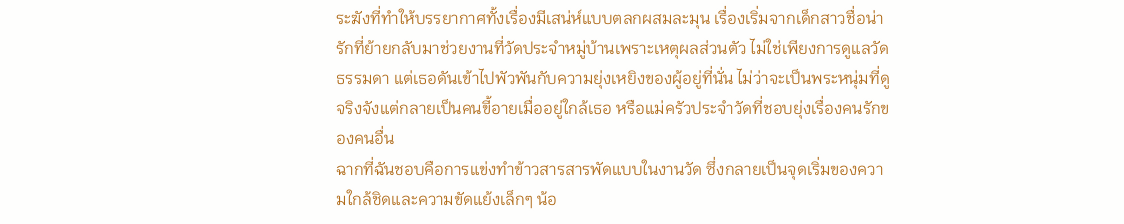ระฆังที่ทำให้บรรยากาศทั้งเรื่องมีเสน่ห์แบบตลกผสมละมุน เรื่องเริ่มจากเด็กสาวชื่อน่ารักที่ย้ายกลับมาช่วยงานที่วัดประจำหมู่บ้านเพราะเหตุผลส่วนตัว ไม่ใช่เพียงการดูแลวัดธรรมดา แต่เธอดันเข้าไปพัวพันกับความยุ่งเหยิงของผู้อยู่ที่นั่น ไม่ว่าจะเป็นพระหนุ่มที่ดูจริงจังแต่กลายเป็นคนขี้อายเมื่ออยู่ใกล้เธอ หรือแม่ครัวประจำวัดที่ชอบยุ่งเรื่องคนรักของคนอื่น
ฉากที่ฉันชอบคือการแข่งทำข้าวสารสารพัดแบบในงานวัด ซึ่งกลายเป็นจุดเริ่มของความใกล้ชิดและความขัดแย้งเล็กๆ น้อ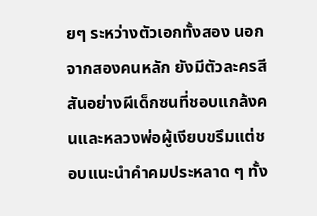ยๆ ระหว่างตัวเอกทั้งสอง นอกจากสองคนหลัก ยังมีตัวละครสีสันอย่างผีเด็กซนที่ชอบแกล้งคนและหลวงพ่อผู้เงียบขรึมแต่ชอบแนะนำคำคมประหลาด ๆ ทั้ง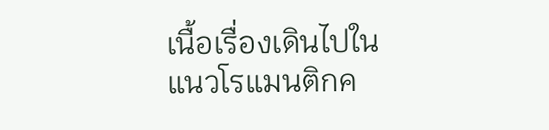เนื้อเรื่องเดินไปในแนวโรแมนติกค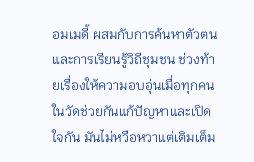อมเมดี้ ผสมกับการค้นหาตัวตนและการเรียนรู้วิถีชุมชน ช่วงท้ายเรื่องให้ความอบอุ่นเมื่อทุกคนในวัดช่วยกันแก้ปัญหาและเปิดใจกัน มันไม่หวือหวาแต่เติมเต็ม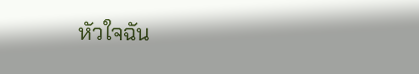หัวใจฉัน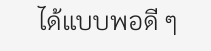ได้แบบพอดี ๆ